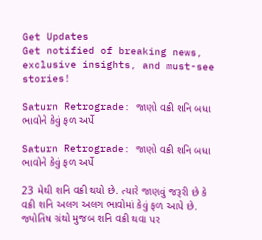Get Updates
Get notified of breaking news, exclusive insights, and must-see stories!

Saturn Retrograde: જાણો વક્રી શનિ બધા ભાવોને કેવું ફળ અર્પે

Saturn Retrograde: જાણો વક્રી શનિ બધા ભાવોને કેવું ફળ અર્પે

23 મેથી શનિ વક્રી થયો છે. ત્યારે જાણવું જરૂરી છે કે વક્રી શનિ અલગ અલગ ભાવોમાં કેવું ફળ આપે છે. જ્યોતિષ ગ્રંથો મુજબ શનિ વક્રી થવા પર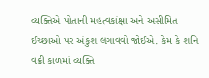વ્યક્તિએ પોતાની મહત્વકાંક્ષા અને અસીમિત ઈચ્છાઓ પર અંકુશ લગાવવો જોઈએ. કેમ કે શનિ વક્રી કાળમાં વ્યક્તિ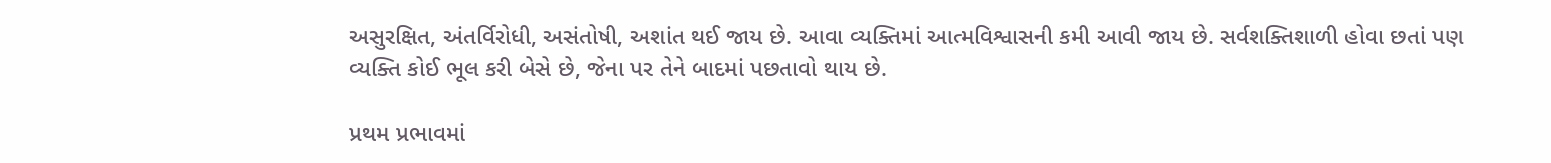અસુરક્ષિત, અંતર્વિરોધી, અસંતોષી, અશાંત થઈ જાય છે. આવા વ્યક્તિમાં આત્મવિશ્વાસની કમી આવી જાય છે. સર્વશક્તિશાળી હોવા છતાં પણ વ્યક્તિ કોઈ ભૂલ કરી બેસે છે, જેના પર તેને બાદમાં પછતાવો થાય છે.

પ્રથમ પ્રભાવમાં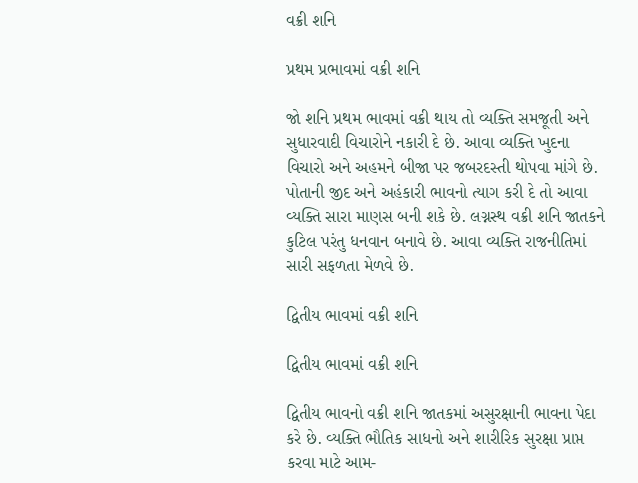વક્રી શનિ

પ્રથમ પ્રભાવમાં વક્રી શનિ

જો શનિ પ્રથમ ભાવમાં વક્રી થાય તો વ્યક્તિ સમજૂતી અને સુધારવાદી વિચારોને નકારી દે છે. આવા વ્યક્તિ ખુદના વિચારો અને અહમને બીજા પર જબરદસ્તી થોપવા માંગે છે. પોતાની જીદ અને અહંકારી ભાવનો ત્યાગ કરી દે તો આવા વ્યક્તિ સારા માણસ બની શકે છે. લગ્નસ્થ વક્રી શનિ જાતકને કુટિલ પરંતુ ધનવાન બનાવે છે. આવા વ્યક્તિ રાજનીતિમાં સારી સફળતા મેળવે છે.

દ્વિતીય ભાવમાં વક્રી શનિ

દ્વિતીય ભાવમાં વક્રી શનિ

દ્વિતીય ભાવનો વક્રી શનિ જાતકમાં અસુરક્ષાની ભાવના પેદા કરે છે. વ્યક્તિ ભૌતિક સાધનો અને શારીરિક સુરક્ષા પ્રાપ્ત કરવા માટે આમ-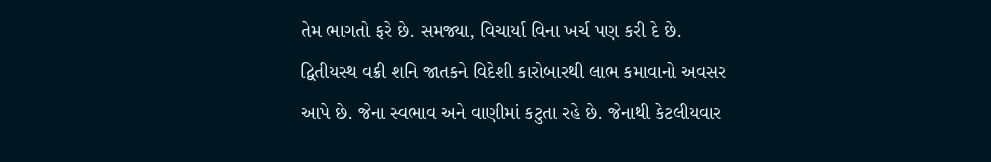તેમ ભાગતો ફરે છે. સમજ્યા, વિચાર્યા વિના ખર્ચ પણ કરી દે છે. દ્વિતીયસ્થ વક્રી શનિ જાતકને વિદેશી કારોબારથી લાભ કમાવાનો અવસર આપે છે. જેના સ્વભાવ અને વાણીમાં કટુતા રહે છે. જેનાથી કેટલીયવાર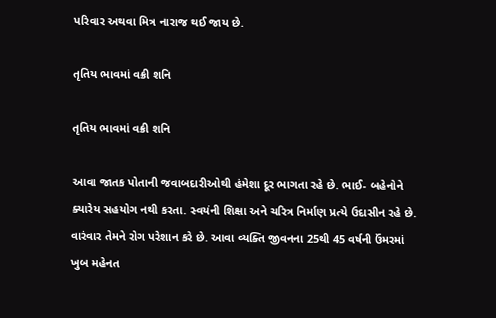પરિવાર અથવા મિત્ર નારાજ થઈ જાય છે.

તૃતિય ભાવમાં વક્રી શનિ

તૃતિય ભાવમાં વક્રી શનિ

આવા જાતક પોતાની જવાબદારીઓથી હંમેશા દૂર ભાગતા રહે છે. ભાઈ- બહેનોને ક્યારેય સહયોગ નથી કરતા. સ્વયંની શિક્ષા અને ચરિત્ર નિર્માણ પ્રત્યે ઉદાસીન રહે છે. વારંવાર તેમને રોગ પરેશાન કરે છે. આવા વ્યક્તિ જીવનના 25થી 45 વર્ષની ઉંમરમાં ખુબ મહેનત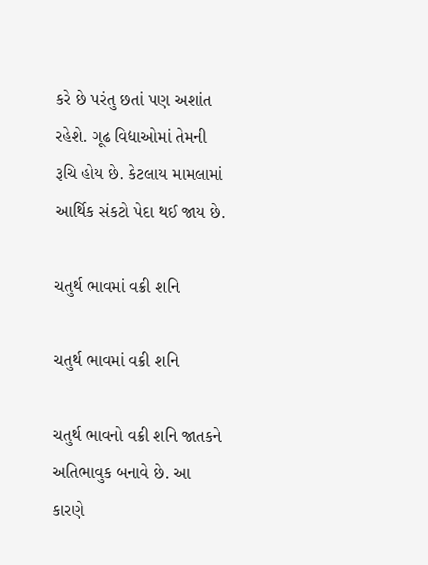કરે છે પરંતુ છતાં પણ અશાંત રહેશે. ગૂઢ વિદ્યાઓમાં તેમની રૂચિ હોય છે. કેટલાય મામલામાં આર્થિક સંકટો પેદા થઈ જાય છે.

ચતુર્થ ભાવમાં વક્રી શનિ

ચતુર્થ ભાવમાં વક્રી શનિ

ચતુર્થ ભાવનો વક્રી શનિ જાતકને અતિભાવુક બનાવે છે. આ કારણે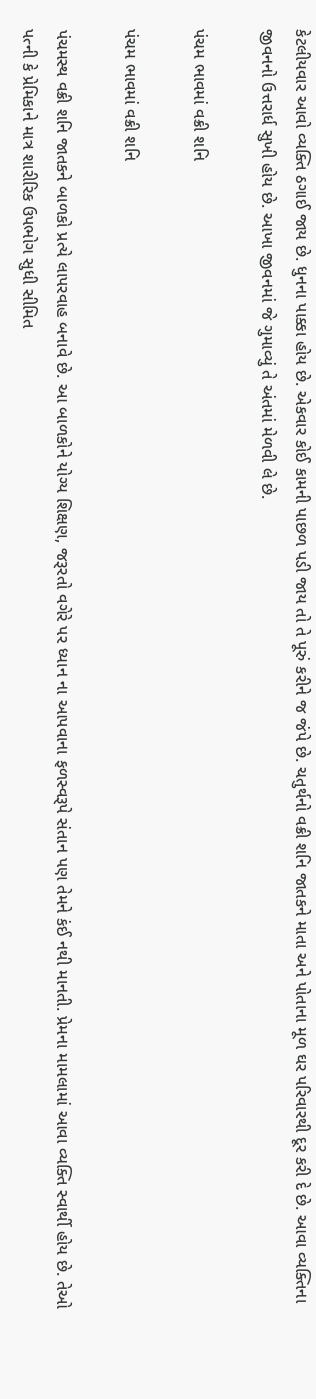કેટલીયવાર આવો વ્યક્તિ ઠગાઈ જાય છે. ધુનના પાક્કા હોય છે. એકવાર કોઈ કામની પાછળ પડી જાય તો તે પૂરું કરીને જ જંપે છે. ચતુર્થનો વક્રી શનિ જાતકને માતા અને પોતાના મૂળ ઘર પરિવારથી દૂર કરી દે છે. આવા વ્યક્તિના જીવનનો ઉત્તરાર્ધ સુખી હોય છે. આખા જીવનમાં જે ગુમાવ્યું તે અંતમાં મેળવી લે છે.

પંચમ ભાવમાં વક્રી શનિ

પંચમ ભાવમાં વક્રી શનિ

પંચમસ્થ વક્રી શનિ જાતકને બાળકો પ્રત્યે લાપરવાહ બનાવે છે. આ બાળકોને યોગ્ય શિક્ષણ, જરૂરતો વગેરે પર ધ્યાન ના આપવાના ફળસ્વરૂપે સંતાન પણ તેમને કંઈ નથી માનતી. પ્રેમના મામલામાં આવા વ્યક્તિ સ્વાર્થી હોય છે. તેઓ પત્ની કે પ્રેમિકાને માત્ર શારીરિક ઉપભોગ સુધી સીમિત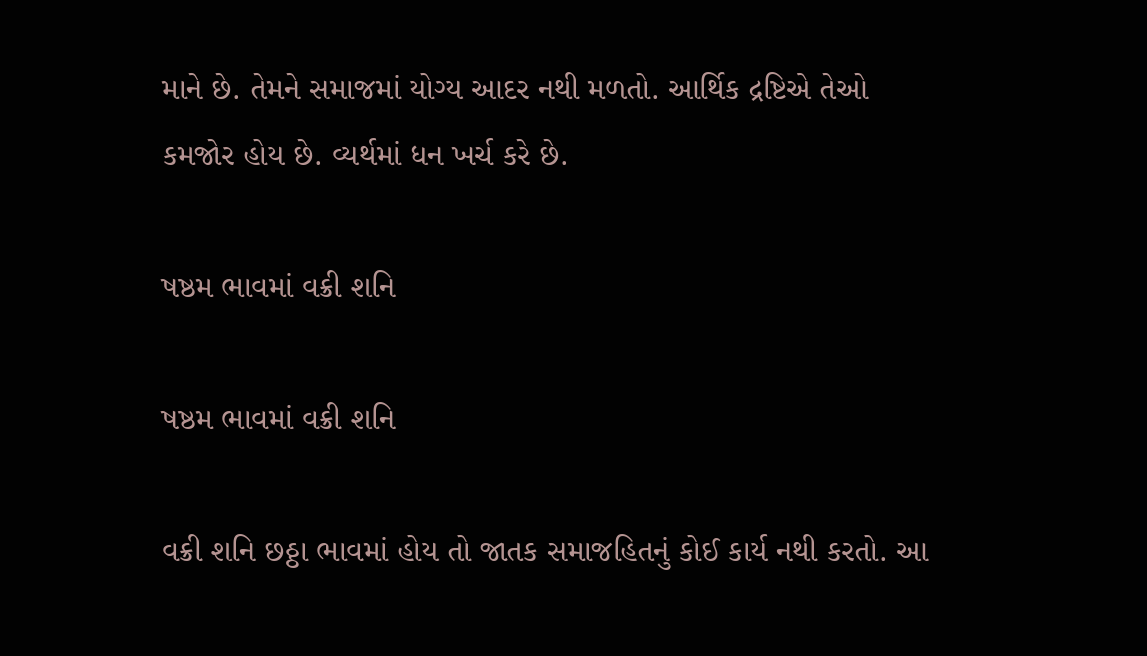માને છે. તેમને સમાજમાં યોગ્ય આદર નથી મળતો. આર્થિક દ્રષ્ટિએ તેઓ કમજોર હોય છે. વ્યર્થમાં ધન ખર્ચ કરે છે.

ષષ્ઠમ ભાવમાં વક્રી શનિ

ષષ્ઠમ ભાવમાં વક્રી શનિ

વક્રી શનિ છઠ્ઠા ભાવમાં હોય તો જાતક સમાજહિતનું કોઈ કાર્ય નથી કરતો. આ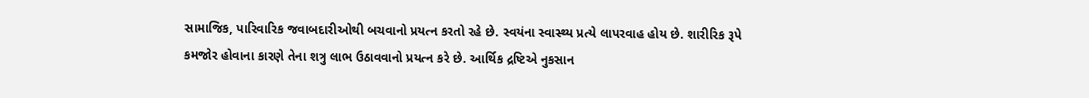સામાજિક, પારિવારિક જવાબદારીઓથી બચવાનો પ્રયત્ન કરતો રહે છે. સ્વયંના સ્વાસ્થ્ય પ્રત્યે લાપરવાહ હોય છે. શારીરિક રૂપે કમજોર હોવાના કારણે તેના શત્રુ લાભ ઉઠાવવાનો પ્રયત્ન કરે છે. આર્થિક દ્રષ્ટિએ નુકસાન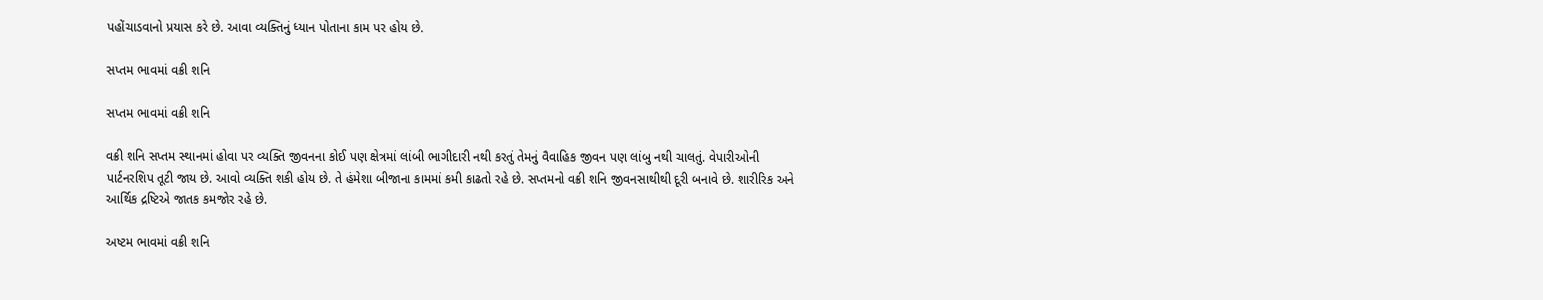પહોંચાડવાનો પ્રયાસ કરે છે. આવા વ્યક્તિનું ધ્યાન પોતાના કામ પર હોય છે.

સપ્તમ ભાવમાં વક્રી શનિ

સપ્તમ ભાવમાં વક્રી શનિ

વક્રી શનિ સપ્તમ સ્થાનમાં હોવા પર વ્યક્તિ જીવનના કોઈ પણ ક્ષેત્રમાં લાંબી ભાગીદારી નથી કરતું તેમનું વૈવાહિક જીવન પણ લાંબુ નથી ચાલતું. વેપારીઓની પાર્ટનરશિપ તૂટી જાય છે. આવો વ્યક્તિ શકી હોય છે. તે હંમેશા બીજાના કામમાં કમી કાઢતો રહે છે. સપ્તમનો વક્રી શનિ જીવનસાથીથી દૂરી બનાવે છે. શારીરિક અને આર્થિક દ્રષ્ટિએ જાતક કમજોર રહે છે.

અષ્ટમ ભાવમાં વક્રી શનિ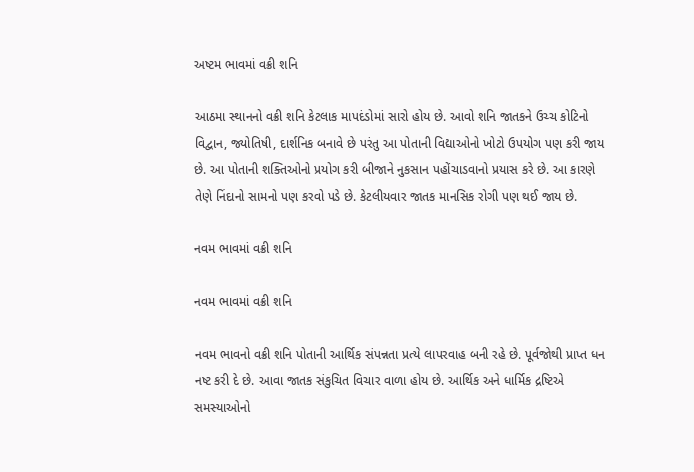અષ્ટમ ભાવમાં વક્રી શનિ

આઠમા સ્થાનનો વક્રી શનિ કેટલાક માપદંડોમાં સારો હોય છે. આવો શનિ જાતકને ઉચ્ચ કોટિનો વિદ્વાન, જ્યોતિષી, દાર્શનિક બનાવે છે પરંતુ આ પોતાની વિદ્યાઓનો ખોટો ઉપયોગ પણ કરી જાય છે. આ પોતાની શક્તિઓનો પ્રયોગ કરી બીજાને નુકસાન પહોંચાડવાનો પ્રયાસ કરે છે. આ કારણે તેણે નિંદાનો સામનો પણ કરવો પડે છે. કેટલીયવાર જાતક માનસિક રોગી પણ થઈ જાય છે.

નવમ ભાવમાં વક્રી શનિ

નવમ ભાવમાં વક્રી શનિ

નવમ ભાવનો વક્રી શનિ પોતાની આર્થિક સંપન્નતા પ્રત્યે લાપરવાહ બની રહે છે. પૂર્વજોથી પ્રાપ્ત ધન નષ્ટ કરી દે છે. આવા જાતક સંકુચિત વિચાર વાળા હોય છે. આર્થિક અને ધાર્મિક દ્રષ્ટિએ સમસ્યાઓનો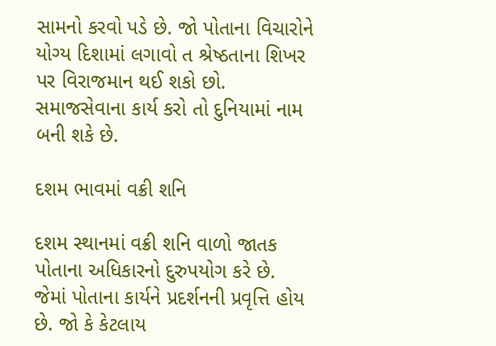સામનો કરવો પડે છે. જો પોતાના વિચારોને યોગ્ય દિશામાં લગાવો ત શ્રેષ્ઠતાના શિખર પર વિરાજમાન થઈ શકો છો. સમાજસેવાના કાર્ય કરો તો દુનિયામાં નામ બની શકે છે.

દશમ ભાવમાં વક્રી શનિ

દશમ સ્થાનમાં વક્રી શનિ વાળો જાતક પોતાના અધિકારનો દુરુપયોગ કરે છે. જેમાં પોતાના કાર્યને પ્રદર્શનની પ્રવૃત્તિ હોય છે. જો કે કેટલાય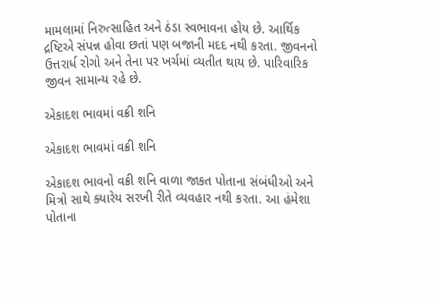મામલામાં નિરુત્સાહિત અને ઠંડા સ્વભાવના હોય છે. આર્થિક દ્રષ્ટિએ સંપન્ન હોવા છતાં પણ બજાની મદદ નથી કરતા. જીવનનો ઉત્તરાર્ધ રોગો અને તેના પર ખર્ચમાં વ્યતીત થાય છે. પારિવારિક જીવન સામાન્ય રહે છે.

એકાદશ ભાવમાં વક્રી શનિ

એકાદશ ભાવમાં વક્રી શનિ

એકાદશ ભાવનો વક્રી શનિ વાળા જાકત પોતાના સંબંધીઓ અને મિત્રો સાથે ક્યારેય સરખી રીતે વ્યવહાર નથી કરતા. આ હંમેશા પોતાના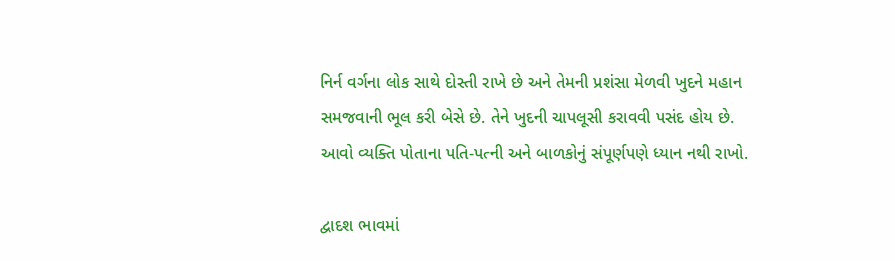નિર્ન વર્ગના લોક સાથે દોસ્તી રાખે છે અને તેમની પ્રશંસા મેળવી ખુદને મહાન સમજવાની ભૂલ કરી બેસે છે. તેને ખુદની ચાપલૂસી કરાવવી પસંદ હોય છે. આવો વ્યક્તિ પોતાના પતિ-પત્ની અને બાળકોનું સંપૂર્ણપણે ધ્યાન નથી રાખો.

દ્વાદશ ભાવમાં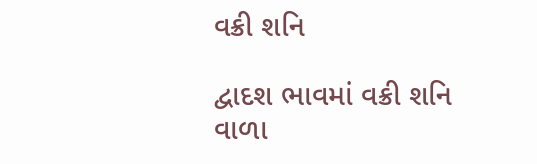વક્રી શનિ

દ્વાદશ ભાવમાં વક્રી શનિ વાળા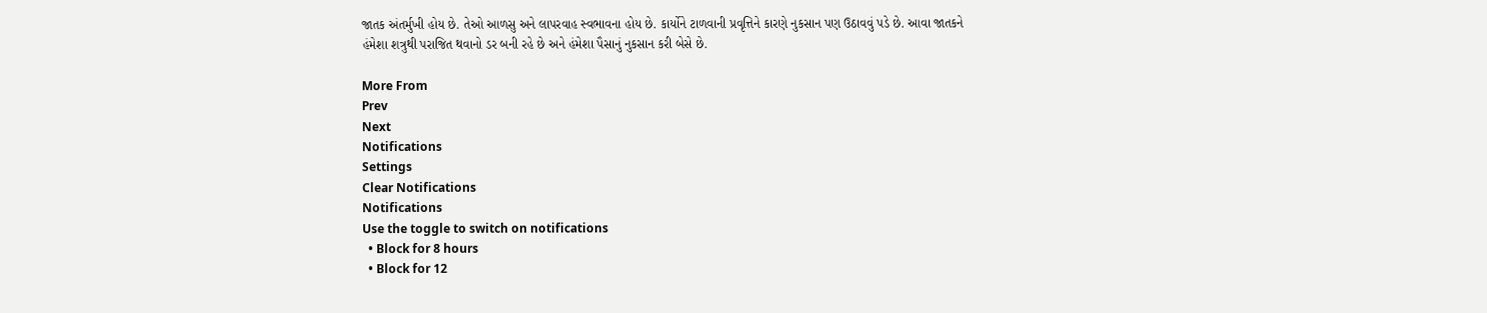જાતક અંતર્મુખી હોય છે. તેઓ આળસુ અને લાપરવાહ સ્વભાવના હોય છે. કાર્યોને ટાળવાની પ્રવૃત્તિને કારણે નુકસાન પણ ઉઠાવવું પડે છે. આવા જાતકને હંમેશા શત્રુથી પરાજિત થવાનો ડર બની રહે છે અને હંમેશા પૈસાનું નુકસાન કરી બેસે છે.

More From
Prev
Next
Notifications
Settings
Clear Notifications
Notifications
Use the toggle to switch on notifications
  • Block for 8 hours
  • Block for 12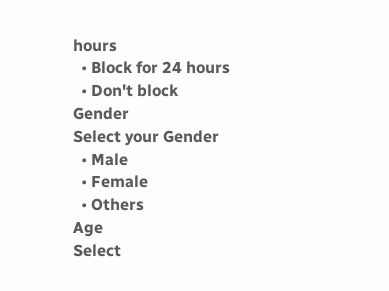hours
  • Block for 24 hours
  • Don't block
Gender
Select your Gender
  • Male
  • Female
  • Others
Age
Select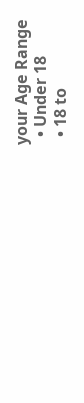your Age Range
  • Under 18
  • 18 to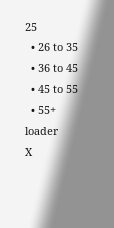25
  • 26 to 35
  • 36 to 45
  • 45 to 55
  • 55+
loader
X